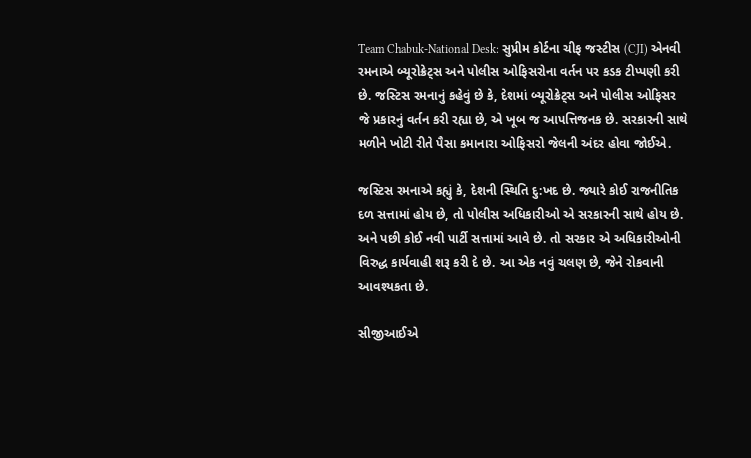Team Chabuk-National Desk: સુપ્રીમ કોર્ટના ચીફ જસ્ટીસ (CJI) એનવી રમનાએ બ્યૂરોક્રેટ્સ અને પોલીસ ઓફિસરોના વર્તન પર કડક ટીપ્પણી કરી છે. જસ્ટિસ રમનાનું કહેવું છે કે, દેશમાં બ્યૂરોક્રેટ્સ અને પોલીસ ઓફિસર જે પ્રકારનું વર્તન કરી રહ્યા છે, એ ખૂબ જ આપત્તિજનક છે. સરકારની સાથે મળીને ખોટી રીતે પૈસા કમાનારા ઓફિસરો જેલની અંદર હોવા જોઈએ.

જસ્ટિસ રમનાએ કહ્યું કે, દેશની સ્થિતિ દુ:ખદ છે. જ્યારે કોઈ રાજનીતિક દળ સત્તામાં હોય છે, તો પોલીસ અધિકારીઓ એ સરકારની સાથે હોય છે. અને પછી કોઈ નવી પાર્ટી સત્તામાં આવે છે. તો સરકાર એ અધિકારીઓની વિરુદ્ધ કાર્યવાહી શરૂ કરી દે છે. આ એક નવું ચલણ છે, જેને રોકવાની આવશ્યકતા છે.

સીજીઆઈએ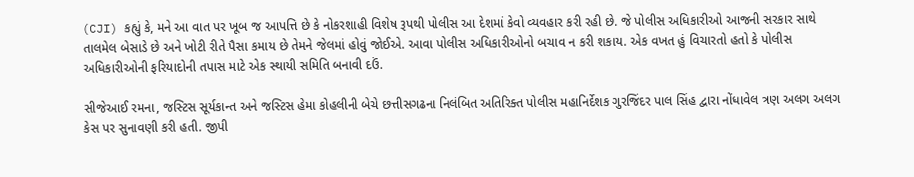(CJI) કહ્યું કે, મને આ વાત પર ખૂબ જ આપત્તિ છે કે નોકરશાહી વિશેષ રૂપથી પોલીસ આ દેશમાં કેવો વ્યવહાર કરી રહી છે. જે પોલીસ અધિકારીઓ આજની સરકાર સાથે તાલમેલ બેસાડે છે અને ખોટી રીતે પૈસા કમાય છે તેમને જેલમાં હોવું જોઈએ. આવા પોલીસ અધિકારીઓનો બચાવ ન કરી શકાય. એક વખત હું વિચારતો હતો કે પોલીસ અધિકારીઓની ફરિયાદોની તપાસ માટે એક સ્થાયી સમિતિ બનાવી દઉં.

સીજેઆઈ રમના, જસ્ટિસ સૂર્યકાન્ત અને જસ્ટિસ હેમા કોહલીની બેચે છત્તીસગઢના નિલંબિત અતિરિક્ત પોલીસ મહાનિર્દેશક ગુરજિંદર પાલ સિંહ દ્વારા નોંધાવેલ ત્રણ અલગ અલગ કેસ પર સુનાવણી કરી હતી. જીપી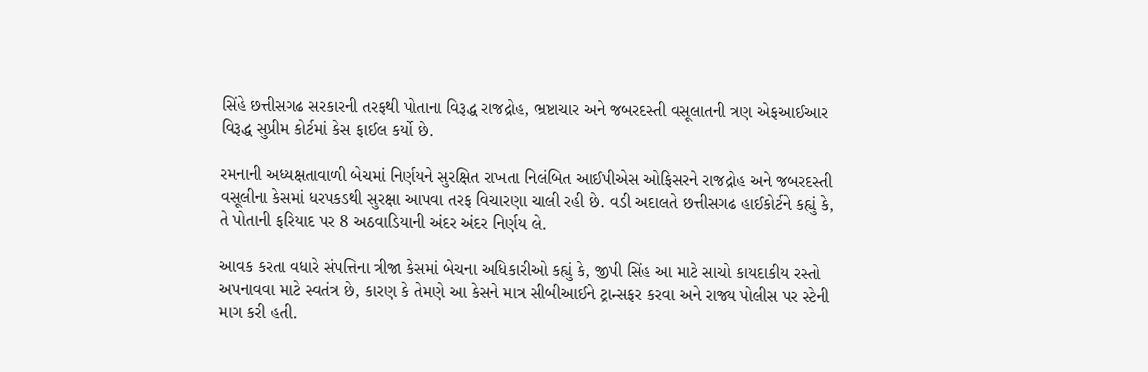સિંહે છત્તીસગઢ સરકારની તરફથી પોતાના વિરૂદ્ધ રાજદ્રોહ, ભ્રષ્ટાચાર અને જબરદસ્તી વસૂલાતની ત્રણ એફઆઈઆર વિરૂદ્ધ સુપ્રીમ કોર્ટમાં કેસ ફાઈલ કર્યો છે.

રમનાની અધ્યક્ષતાવાળી બેચમાં નિર્ણયને સુરક્ષિત રાખતા નિલંબિત આઈપીએસ ઓફિસરને રાજદ્રોહ અને જબરદસ્તી વસૂલીના કેસમાં ધરપકડથી સુરક્ષા આપવા તરફ વિચારણા ચાલી રહી છે. વડી અદાલતે છત્તીસગઢ હાઈકોર્ટને કહ્યું કે, તે પોતાની ફરિયાદ પર 8 અઠવાડિયાની અંદર અંદર નિર્ણય લે.

આવક કરતા વધારે સંપત્તિના ત્રીજા કેસમાં બેચના અધિકારીઓ કહ્યું કે, જીપી સિંહ આ માટે સાચો કાયદાકીય રસ્તો અપનાવવા માટે સ્વતંત્ર છે, કારણ કે તેમણે આ કેસને માત્ર સીબીઆઈને ટ્રાન્સફર કરવા અને રાજ્ય પોલીસ પર સ્ટેની માગ કરી હતી.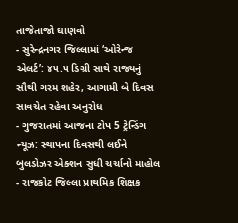તાજેતાજો ઘાણવો
- સુરેન્દ્રનગર જિલ્લામાં ‘ઓરેન્જ એલર્ટ’: ૪૫.૫ ડિગ્રી સાથે રાજ્યનું સૌથી ગરમ શહેર, આગામી બે દિવસ સાવચેત રહેવા અનુરોધ
- ગુજરાતમાં આજના ટોપ 5 ટ્રેન્ડિંગ ન્યૂઝ: સ્થાપના દિવસથી લઈને બુલડોઝર એક્શન સુધી ચર્ચાનો માહોલ
- રાજકોટ જિલ્લા પ્રાથમિક શિક્ષક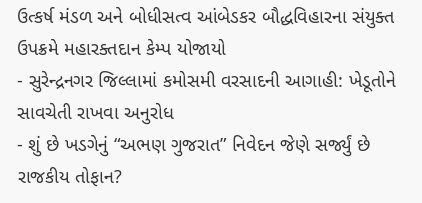ઉત્કર્ષ મંડળ અને બોધીસત્વ આંબેડકર બૌદ્ધવિહારના સંયુક્ત ઉપક્રમે મહારક્તદાન કેમ્પ યોજાયો
- સુરેન્દ્રનગર જિલ્લામાં કમોસમી વરસાદની આગાહી: ખેડૂતોને સાવચેતી રાખવા અનુરોધ
- શું છે ખડગેનું “અભણ ગુજરાત” નિવેદન જેણે સર્જ્યું છે રાજકીય તોફાન?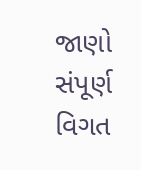જાણો સંપૂર્ણ વિગત